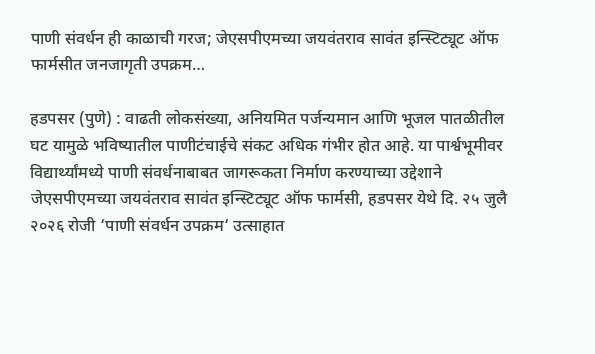पाणी संवर्धन ही काळाची गरज; जेएसपीएमच्या जयवंतराव सावंत इन्स्टिट्यूट ऑफ फार्मसीत जनजागृती उपक्रम…

हडपसर (पुणे) : वाढती लोकसंख्या, अनियमित पर्जन्यमान आणि भूजल पातळीतील घट यामुळे भविष्यातील पाणीटंचाईचे संकट अधिक गंभीर होत आहे. या पार्श्वभूमीवर विद्यार्थ्यांमध्ये पाणी संवर्धनाबाबत जागरूकता निर्माण करण्याच्या उद्देशाने जेएसपीएमच्या जयवंतराव सावंत इन्स्टिट्यूट ऑफ फार्मसी, हडपसर येथे दि. २५ जुलै २०२६ रोजी ‘पाणी संवर्धन उपक्रम‘ उत्साहात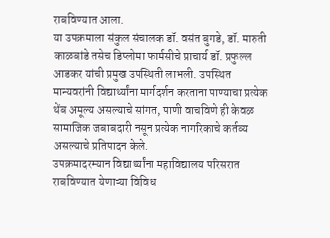राबविण्यात आला.
या उपक्रमाला संकुल संचालक डॉ. वसंत बुगडे, डॉ. मारुती काळबांडे तसेच डिप्लोमा फार्मसीचे प्राचार्य डॉ. प्रफुल्ल आडकर यांची प्रमुख उपस्थिती लाभली. उपस्थित मान्यवरांनी विद्यार्थ्यांना मार्गदर्शन करताना पाण्याचा प्रत्येक थेंब अमूल्य असल्याचे सांगत, पाणी वाचविणे ही केवळ सामाजिक जबाबदारी नसून प्रत्येक नागरिकाचे कर्तव्य असल्याचे प्रतिपादन केले.
उपक्रमादरम्यान विद्यार्थ्यांना महाविद्यालय परिसरात राबविण्यात येणाऱ्या विविध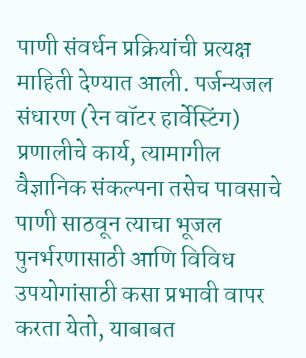पाणी संवर्धन प्रक्रियांची प्रत्यक्ष माहिती देण्यात आली. पर्जन्यजल संधारण (रेन वॉटर हार्वेस्टिंग) प्रणालीचे कार्य, त्यामागील वैज्ञानिक संकल्पना तसेच पावसाचे पाणी साठवून त्याचा भूजल पुनर्भरणासाठी आणि विविध उपयोगांसाठी कसा प्रभावी वापर करता येतो, याबाबत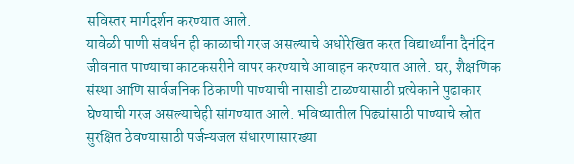सविस्तर मार्गदर्शन करण्यात आले.
यावेळी पाणी संवर्धन ही काळाची गरज असल्याचे अधोरेखित करत विद्यार्थ्यांना दैनंदिन जीवनात पाण्याचा काटकसरीने वापर करण्याचे आवाहन करण्यात आले. घर, शैक्षणिक संस्था आणि सार्वजनिक ठिकाणी पाण्याची नासाडी टाळण्यासाठी प्रत्येकाने पुढाकार घेण्याची गरज असल्याचेही सांगण्यात आले. भविष्यातील पिढ्यांसाठी पाण्याचे स्रोत सुरक्षित ठेवण्यासाठी पर्जन्यजल संधारणासारख्या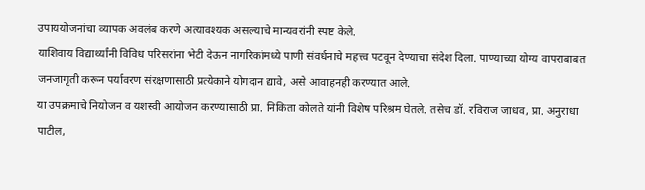उपाययोजनांचा व्यापक अवलंब करणे अत्यावश्यक असल्याचे मान्यवरांनी स्पष्ट केले.
याशिवाय विद्यार्थ्यांनी विविध परिसरांना भेटी देऊन नागरिकांमध्ये पाणी संवर्धनाचे महत्त्व पटवून देण्याचा संदेश दिला. पाण्याच्या योग्य वापराबाबत जनजागृती करून पर्यावरण संरक्षणासाठी प्रत्येकाने योगदान द्यावे, असे आवाहनही करण्यात आले.
या उपक्रमाचे नियोजन व यशस्वी आयोजन करण्यासाठी प्रा. निकिता कोलते यांनी विशेष परिश्रम घेतले. तसेच डॉ. रविराज जाधव, प्रा. अनुराधा पाटील,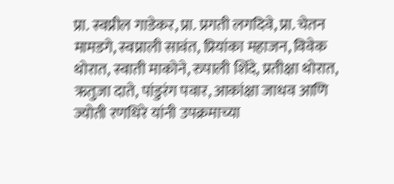प्रा. स्वप्नील गाडेकर, प्रा. प्रगती लगदिवे, प्रा. चेतन मामडगे, स्वप्नाली सावंत, प्रियांका महाजन, विवेक थोरात, स्वाती माकोने, रुपाली शिंदे, प्रतीक्षा थोरात, ऋतुजा दाते, पांडुरंग पवार, आकांक्षा जाधव आणि ज्योती रणधिरे यांनी उपक्रमाच्या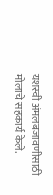यशस्वी अंमलबजावणीसाठी मोलाचे सहकार्य केले.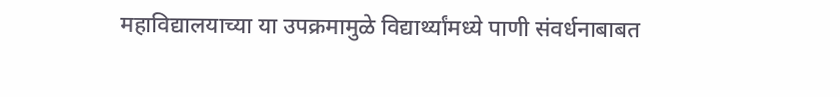महाविद्यालयाच्या या उपक्रमामुळे विद्यार्थ्यांमध्ये पाणी संवर्धनाबाबत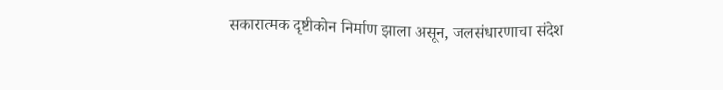सकारात्मक दृष्टीकोन निर्माण झाला असून, जलसंधारणाचा संदेश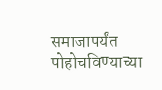समाजापर्यंत पोहोचविण्याच्या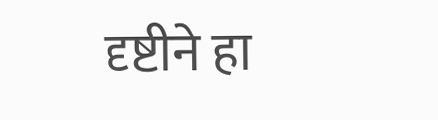दृष्टीने हा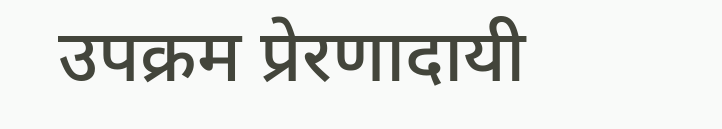उपक्रम प्रेरणादायी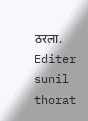ठरला.
Editer sunil thorat